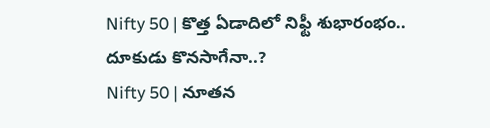Nifty 50 | కొత్త ఏడాదిలో నిఫ్టీ శుభారంభం.. దూకుడు కొనసాగేనా..?
Nifty 50 | నూతన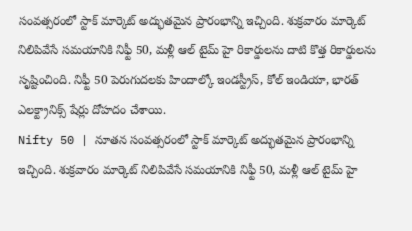సంవత్సరంలో స్టాక్ మార్కెట్ అద్భుతమైన ప్రారంభాన్ని ఇచ్చింది. శుక్రవారం మార్కెట్ నిలిపివేసే సమయానికి నిఫ్టీ 50, మళ్లీ ఆల్ టైమ్ హై రికార్డులను దాటి కొత్త రికార్డులను సృష్టించింది. నిఫ్టీ 50 పెరుగుదలకు హిందాల్కో ఇండస్ట్రీస్, కోల్ ఇండియా, భారత్ ఎలక్ట్రానిక్స్ షేర్లు దోహదం చేశాయి.
Nifty 50 | నూతన సంవత్సరంలో స్టాక్ మార్కెట్ అద్భుతమైన ప్రారంభాన్ని ఇచ్చింది. శుక్రవారం మార్కెట్ నిలిపివేసే సమయానికి నిఫ్టీ 50, మళ్లీ ఆల్ టైమ్ హై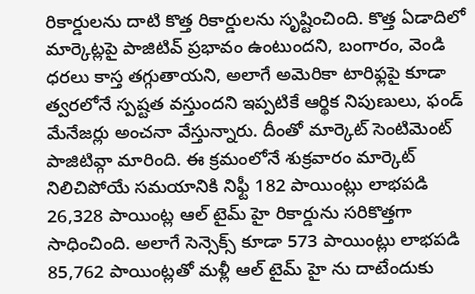రికార్డులను దాటి కొత్త రికార్డులను సృష్టించింది. కొత్త ఏడాదిలో మార్కెట్లపై పాజిటివ్ ప్రభావం ఉంటుందని, బంగారం, వెండి ధరలు కాస్త తగ్గుతాయని, అలాగే అమెరికా టారిఫ్లపై కూడా త్వరలోనే స్పష్టత వస్తుందని ఇప్పటికే ఆర్థిక నిపుణులు, ఫండ్ మేనేజర్లు అంచనా వేస్తున్నారు. దీంతో మార్కెట్ సెంటిమెంట్ పాజిటివ్గా మారింది. ఈ క్రమంలోనే శుక్రవారం మార్కెట్ నిలిచిపోయే సమయానికి నిఫ్టీ 182 పాయింట్లు లాభపడి 26,328 పాయింట్ల ఆల్ టైమ్ హై రికార్డును సరికొత్తగా సాధించింది. అలాగే సెన్సెక్స్ కూడా 573 పాయింట్లు లాభపడి 85,762 పాయింట్లతో మళ్లీ ఆల్ టైమ్ హై ను దాటేందుకు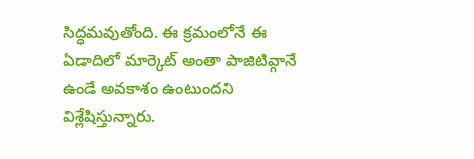సిద్ధమవుతోంది. ఈ క్రమంలోనే ఈ ఏడాదిలో మార్కెట్ అంతా పాజిటివ్గానే ఉండే అవకాశం ఉంటుందని విశ్లేషిస్తున్నారు.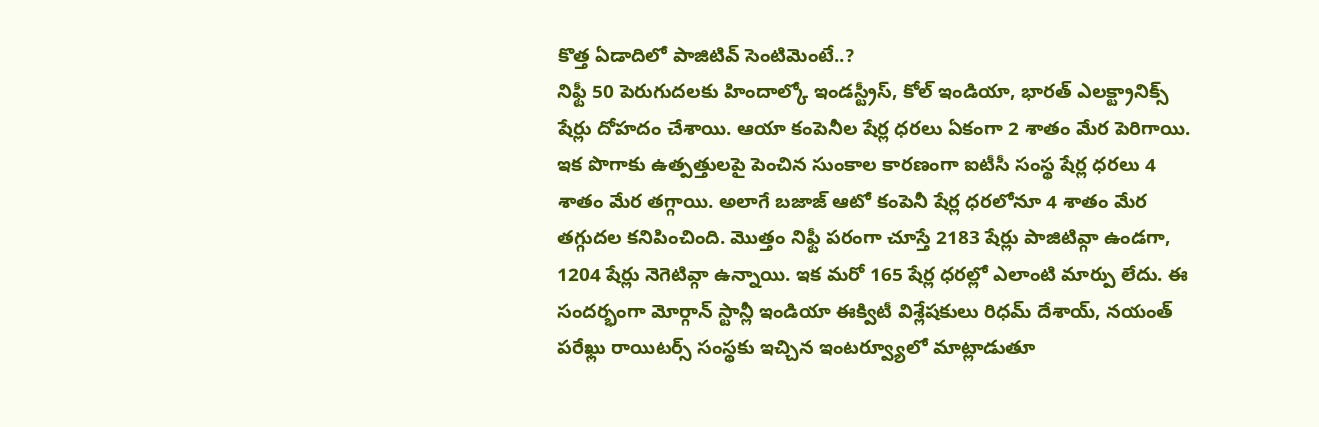కొత్త ఏడాదిలో పాజిటివ్ సెంటిమెంటే..?
నిఫ్టీ 50 పెరుగుదలకు హిందాల్కో ఇండస్ట్రీస్, కోల్ ఇండియా, భారత్ ఎలక్ట్రానిక్స్ షేర్లు దోహదం చేశాయి. ఆయా కంపెనీల షేర్ల ధరలు ఏకంగా 2 శాతం మేర పెరిగాయి. ఇక పొగాకు ఉత్పత్తులపై పెంచిన సుంకాల కారణంగా ఐటీసీ సంస్థ షేర్ల ధరలు 4 శాతం మేర తగ్గాయి. అలాగే బజాజ్ ఆటో కంపెనీ షేర్ల ధరలోనూ 4 శాతం మేర తగ్గుదల కనిపించింది. మొత్తం నిఫ్టీ పరంగా చూస్తే 2183 షేర్లు పాజిటివ్గా ఉండగా, 1204 షేర్లు నెగెటివ్గా ఉన్నాయి. ఇక మరో 165 షేర్ల ధరల్లో ఎలాంటి మార్పు లేదు. ఈ సందర్భంగా మోర్గాన్ స్టాన్లీ ఇండియా ఈక్విటీ విశ్లేషకులు రిధమ్ దేశాయ్, నయంత్ పరేఖ్లు రాయిటర్స్ సంస్థకు ఇచ్చిన ఇంటర్వ్యూలో మాట్లాడుతూ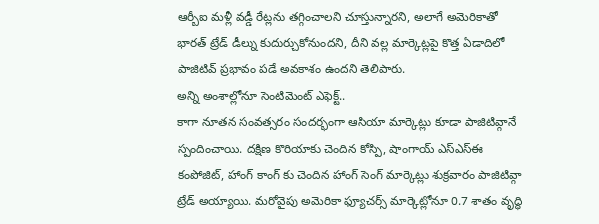ఆర్బీఐ మళ్లీ వడ్డీ రేట్లను తగ్గించాలని చూస్తున్నారని, అలాగే అమెరికాతో భారత్ ట్రేడ్ డీల్ను కుదుర్చుకోనుందని, దీని వల్ల మార్కెట్లపై కొత్త ఏడాదిలో పాజిటివ్ ప్రభావం పడే అవకాశం ఉందని తెలిపారు.
అన్ని అంశాల్లోనూ సెంటిమెంట్ ఎఫెక్ట్..
కాగా నూతన సంవత్సరం సందర్భంగా ఆసియా మార్కెట్లు కూడా పాజిటివ్గానే స్పందించాయి. దక్షిణ కొరియాకు చెందిన కోస్పి, షాంగాయ్ ఎస్ఎస్ఈ కంపోజిట్, హాంగ్ కాంగ్ కు చెందిన హాంగ్ సెంగ్ మార్కెట్లు శుక్రవారం పాజిటివ్గా ట్రేడ్ అయ్యాయి. మరోవైపు అమెరికా ఫ్యూచర్స్ మార్కెట్లోనూ 0.7 శాతం వృద్ధి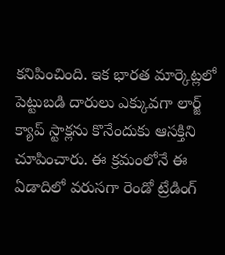కనిపించింది. ఇక భారత మార్కెట్లలో పెట్టుబడి దారులు ఎక్కువగా లార్జ్ క్యాప్ స్టాక్లను కొనేందుకు ఆసక్తిని చూపించారు. ఈ క్రమంలోనే ఈ ఏడాదిలో వరుసగా రెండో ట్రేడింగ్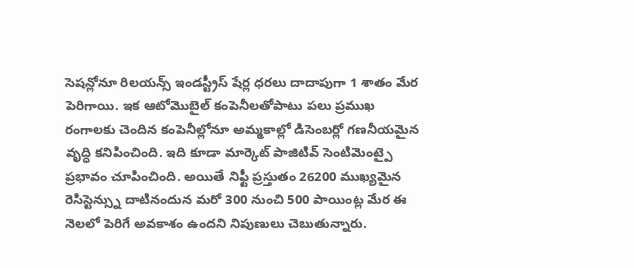సెషన్లోనూ రిలయన్స్ ఇండస్ట్రీస్ షేర్ల ధరలు దాదాపుగా 1 శాతం మేర పెరిగాయి. ఇక ఆటోమొబైల్ కంపెనీలతోపాటు పలు ప్రముఖ రంగాలకు చెందిన కంపెనీల్లోనూ అమ్మకాల్లో డిసెంబర్లో గణనీయమైన వృద్ధి కనిపించింది. ఇది కూడా మార్కెట్ పాజిటివ్ సెంటిమెంట్పై ప్రభావం చూపించింది. అయితే నిఫ్టీ ప్రస్తుతం 26200 ముఖ్యమైన రెసిస్టెన్స్ను దాటినందున మరో 300 నుంచి 500 పాయింట్ల మేర ఈ నెలలో పెరిగే అవకాశం ఉందని నిపుణులు చెబుతున్నారు.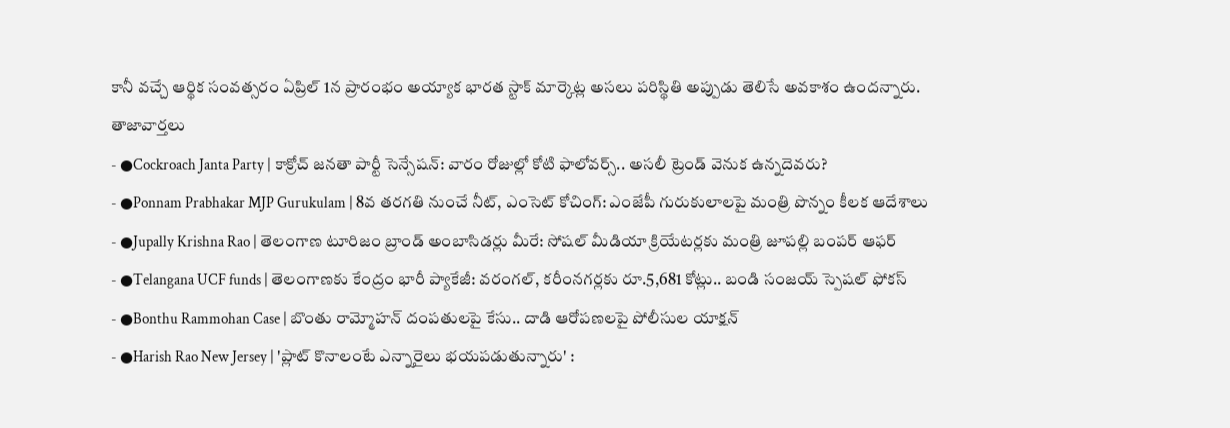కానీ వచ్చే ఆర్థిక సంవత్సరం ఏప్రిల్ 1న ప్రారంభం అయ్యాక భారత స్టాక్ మార్కెట్ల అసలు పరిస్థితి అప్పుడు తెలిసే అవకాశం ఉందన్నారు.
తాజావార్తలు
- ●Cockroach Janta Party | కాక్రోచ్ జనతా పార్టీ సెన్సేషన్: వారం రోజుల్లో కోటి ఫాలోవర్స్.. అసలీ ట్రెండ్ వెనుక ఉన్నదెవరు?
- ●Ponnam Prabhakar MJP Gurukulam | 8వ తరగతి నుంచే నీట్, ఎంసెట్ కోచింగ్: ఎంజేపీ గురుకులాలపై మంత్రి పొన్నం కీలక ఆదేశాలు
- ●Jupally Krishna Rao | తెలంగాణ టూరిజం బ్రాండ్ అంబాసిడర్లు మీరే: సోషల్ మీడియా క్రియేటర్లకు మంత్రి జూపల్లి బంపర్ ఆఫర్
- ●Telangana UCF funds | తెలంగాణకు కేంద్రం భారీ ప్యాకేజీ: వరంగల్, కరీంనగర్లకు రూ.5,681 కోట్లు.. బండి సంజయ్ స్పెషల్ ఫోకస్
- ●Bonthu Rammohan Case | బొంతు రామ్మోహన్ దంపతులపై కేసు.. దాడి ఆరోపణలపై పోలీసుల యాక్షన్
- ●Harish Rao New Jersey | 'ప్లాట్ కొనాలంటే ఎన్నారైలు భయపడుతున్నారు' :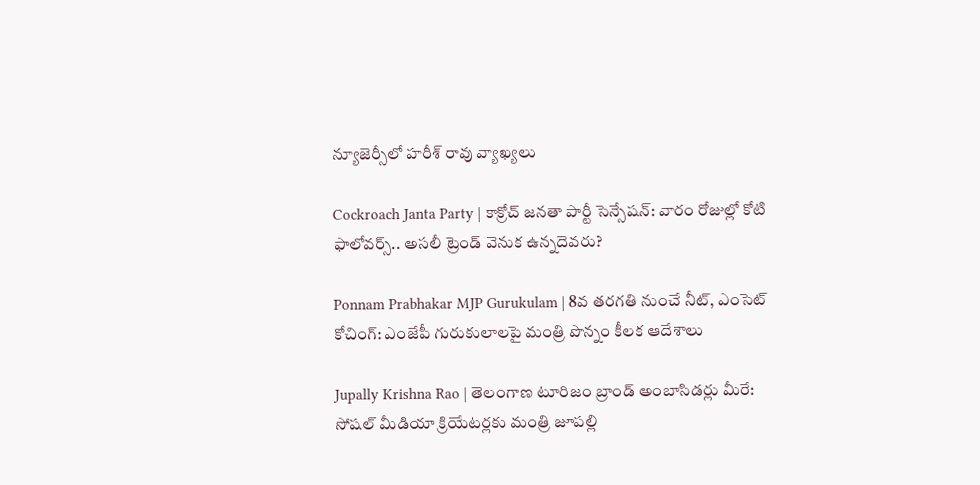న్యూజెర్సీలో హరీశ్ రావు వ్యాఖ్యలు

Cockroach Janta Party | కాక్రోచ్ జనతా పార్టీ సెన్సేషన్: వారం రోజుల్లో కోటి ఫాలోవర్స్.. అసలీ ట్రెండ్ వెనుక ఉన్నదెవరు?

Ponnam Prabhakar MJP Gurukulam | 8వ తరగతి నుంచే నీట్, ఎంసెట్ కోచింగ్: ఎంజేపీ గురుకులాలపై మంత్రి పొన్నం కీలక ఆదేశాలు

Jupally Krishna Rao | తెలంగాణ టూరిజం బ్రాండ్ అంబాసిడర్లు మీరే: సోషల్ మీడియా క్రియేటర్లకు మంత్రి జూపల్లి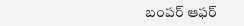బంపర్ ఆఫర్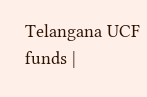Telangana UCF funds |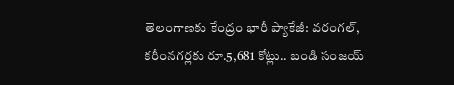తెలంగాణకు కేంద్రం భారీ ప్యాకేజీ: వరంగల్, కరీంనగర్లకు రూ.5,681 కోట్లు.. బండి సంజయ్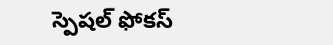స్పెషల్ ఫోకస్